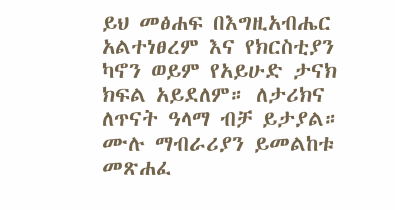ይህ መፅሐፍ በእግዚአብሔር አልተነፀረም እና የክርስቲያን ካኖን ወይም የአይሁድ ታናክ ክፍል አይደለም። ለታሪክና ለጥናት ዓላማ ብቻ ይታያል። ሙሉ ማብራሪያን ይመልከቱ መጽሐፈ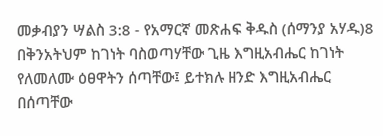መቃብያን ሣልስ 3:8 - የአማርኛ መጽሐፍ ቅዱስ (ሰማንያ አሃዱ)8 በቅንአትህም ከገነት ባስወጣሃቸው ጊዜ እግዚአብሔር ከገነት የለመለሙ ዕፀዋትን ሰጣቸው፤ ይተክሉ ዘንድ እግዚአብሔር በሰጣቸው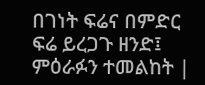በገነት ፍሬና በምድር ፍሬ ይረጋጉ ዘንድ፤ ምዕራፉን ተመልከት |